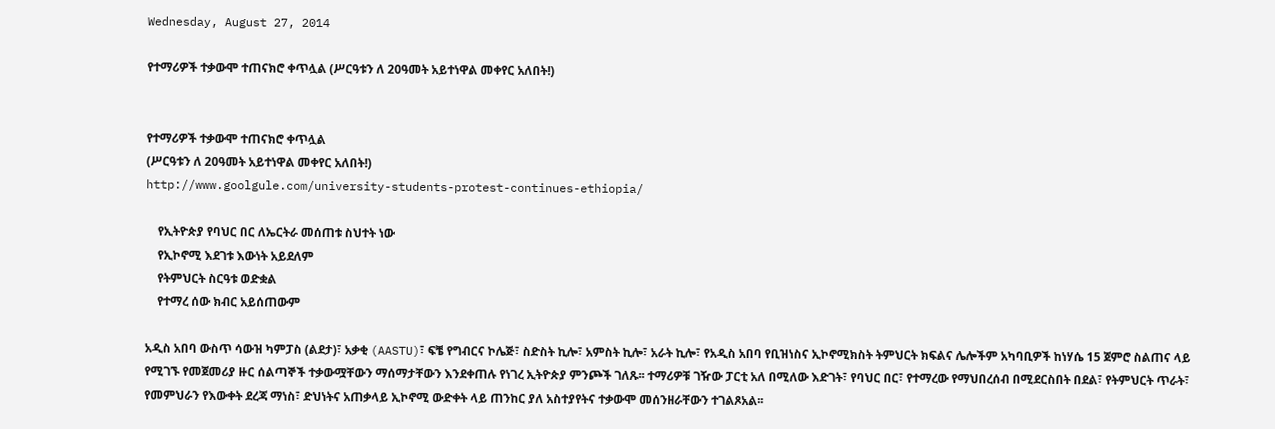Wednesday, August 27, 2014

የተማሪዎች ተቃውሞ ተጠናክሮ ቀጥሏል (ሥርዓቱን ለ 20ዓመት አይተነዋል መቀየር አለበት!)


የተማሪዎች ተቃውሞ ተጠናክሮ ቀጥሏል
(ሥርዓቱን ለ 20ዓመት አይተነዋል መቀየር አለበት!)
http://www.goolgule.com/university-students-protest-continues-ethiopia/

    የኢትዮጵያ የባህር በር ለኤርትራ መሰጠቱ ስህተት ነው
    የኢኮኖሚ እደገቱ እውነት አይደለም
    የትምህርት ስርዓቱ ወድቋል
    የተማረ ሰው ክብር አይሰጠውም

አዲስ አበባ ውስጥ ሳውዝ ካምፓስ (ልደታ)፣ አቃቂ (AASTU)፣ ፍቼ የግብርና ኮሌጅ፣ ስድስት ኪሎ፣ አምስት ኪሎ፣ አራት ኪሎ፣ የአዲስ አበባ የቢዝነስና ኢኮኖሚክስት ትምህርት ክፍልና ሌሎችም አካባቢዎች ከነሃሴ 15 ጀምሮ ስልጠና ላይ የሚገኙ የመጀመሪያ ዙር ሰልጣኞች ተቃውሟቸውን ማሰማታቸውን እንደቀጠሉ የነገረ ኢትዮጵያ ምንጮች ገለጹ፡፡ ተማሪዎቹ ገዥው ፓርቲ አለ በሚለው እድገት፣ የባህር በር፣ የተማረው የማህበረሰብ በሚደርስበት በደል፣ የትምህርት ጥራት፣ የመምህራን የእውቀት ደረጃ ማነስ፣ ድህነትና አጠቃላይ ኢኮኖሚ ውድቀት ላይ ጠንከር ያለ አስተያየትና ተቃውሞ መሰንዘራቸውን ተገልጾአል፡፡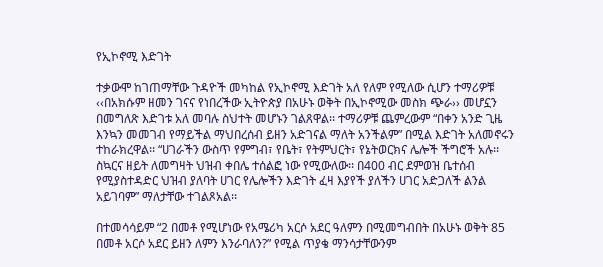የኢኮኖሚ እድገት

ተቃውሞ ከገጠማቸው ጉዳዮች መካከል የኢኮኖሚ እድገት አለ የለም የሚለው ሲሆን ተማሪዎቹ ‹‹በአክሱም ዘመን ገናና የነበረችው ኢትዮጵያ በአሁኑ ወቅት በኢኮኖሚው መስክ ጭራ›› መሆኗን በመግለጽ እድገቱ አለ መባሉ ስህተት መሆኑን ገልጸዋል፡፡ ተማሪዎቹ ጨምረውም “በቀን አንድ ጊዜ እንኳን መመገብ የማይችል ማህበረሰብ ይዘን አድገናል ማለት አንችልም” በሚል እድገት አለመኖሩን ተከራክረዋል፡፡ “ሀገራችን ውስጥ የምግብ፣ የቤት፣ የትምህርት፣ የኔትወርክና ሌሎች ችግሮች አሉ፡፡ ስኳርና ዘይት ለመግዛት ህዝብ ቀበሌ ተሰልፎ ነው የሚውለው፡፡ በ400 ብር ደምወዝ ቤተሰብ የሚያስተዳድር ህዝብ ያለባት ሀገር የሌሎችን እድገት ፈዛ እያየች ያለችን ሀገር አድጋለች ልንል አይገባም” ማለታቸው ተገልጾአል፡፡

በተመሳሳይም “2 በመቶ የሚሆነው የአሜሪካ አርሶ አደር ዓለምን በሚመግብበት በአሁኑ ወቅት 85 በመቶ አርሶ አደር ይዘን ለምን እንራባለን?” የሚል ጥያቄ ማንሳታቸውንም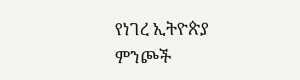የነገረ ኢትዮጵያ ምንጮች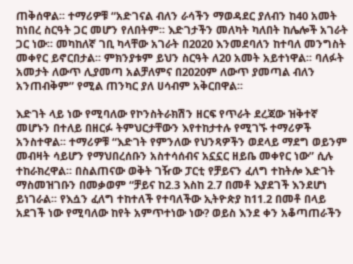ጠቅሰዋል፡፡ ተማሪዎቹ “አድገናል ብለን ራሳችን ማወዳደር ያለብን ከ40 አመት ከነበረ ስርዓት ጋር መሆን የለበትም፡፡ እድገታችን መለካት ካለበት ከሌሎች አገራት ጋር ነው፡፡ መካከለኛ ገቢ ካላቸው አገራት በ2020 እንመደባለን ከተባለ መንግስት መቀየር ይኖርበታል፡፡ ምክንያቱም ይህን ስርዓት ለ20 አመት አይተነዋል፡፡ ባለፉት አመታት ለውጥ ሊያመጣ አልቻለምና በ2020ም ለውጥ ያመጣል ብለን አንጠብቅም” የሚል ጠንካር ያለ ሀሳብም አቅርበዋል፡፡

እድገት ላይ ነው የሚባለው የኮንስትራክሽን ዘርፍ የጥራት ደረጃው ዝቅተኛ መሆኑን በተለይ በዘርፉ ትምህርታቸውን እየተከታተሉ የሚገኙ ተማሪዎች አንስተዋል፡፡ ተማሪዎቹ “እድገት የምንለው የህንጻዎችን ወደላይ ማደግ ወይንም መብዛት ሳይሆን የማህበረሰቡን አስተሳሰብና አኗኗር ዘይቤ መቀየር ነው” ሲሉ ተከራክረዋል፡፡ በስልጠናው ወቅት ገዥው ፓርቲ የቻይናን ፈለግ ተከትሎ እድገት ማስመዝገቡን በመቃወም “ቻይና ከ2.3 እስከ 2.7 በመቶ እያደገች እንደሆነ ይነገራል፡፡ የእሷን ፈለግ ተከተለች የተባለችው ኢትዮጵያ ከ11.2 በመቶ በላይ አደገች ነው የሚባለው ከየት አምጥተነው ነው? ወይስ እንደ ቀን አቆጣጠራችን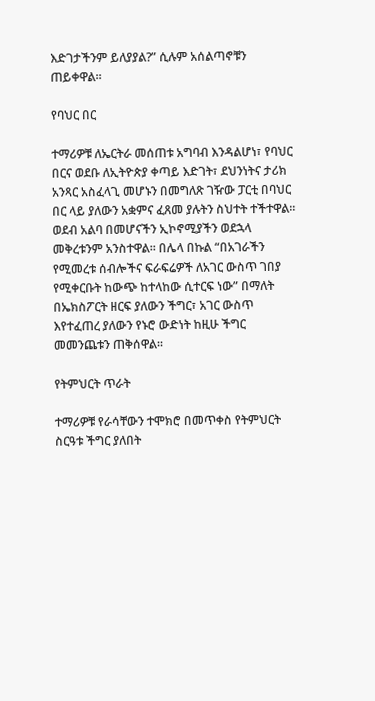እድገታችንም ይለያያል?” ሲሉም አሰልጣኖቹን ጠይቀዋል፡፡

የባህር በር

ተማሪዎቹ ለኤርትራ መሰጠቱ አግባብ እንዳልሆነ፣ የባህር በርና ወደቡ ለኢትዮጵያ ቀጣይ እድገት፣ ደህንነትና ታሪክ አንጻር አስፈላጊ መሆኑን በመግለጽ ገዥው ፓርቲ በባህር በር ላይ ያለውን አቋምና ፈጸመ ያሉትን ስህተት ተችተዋል፡፡ ወደብ አልባ በመሆናችን ኢኮኖሚያችን ወደኋላ መቅረቱንም አንስተዋል፡፡ በሌላ በኩል “በአገራችን የሚመረቱ ሰብሎችና ፍራፍሬዎች ለአገር ውስጥ ገበያ የሚቀርቡት ከውጭ ከተላከው ሲተርፍ ነው” በማለት በኤክስፖርት ዘርፍ ያለውን ችግር፣ አገር ውስጥ እየተፈጠረ ያለውን የኑሮ ውድነት ከዚሁ ችግር መመንጨቱን ጠቅሰዋል፡፡

የትምህርት ጥራት

ተማሪዎቹ የራሳቸውን ተሞክሮ በመጥቀስ የትምህርት ስርዓቱ ችግር ያለበት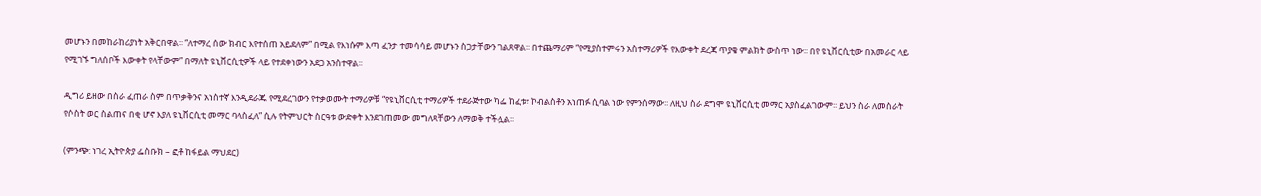መሆኑን በመከራከሪያነት አቅርበዋል፡፡ “ለተማረ ሰው ክብር እየተሰጠ አይደለም” በሚል የእነሱም እጣ ፈንታ ተመሳሳይ መሆኑን ስጋታቸውን ገልጸዋል፡፡ በተጨማሪም “የሚያስተምሩን አስተማሪዎች የእውቀት ደረጃ ጥያቄ ምልክት ውስጥ ነው፡፡ በየ ዩኒቨርሲቲው በአመራር ላይ የሚገኙ ግለሰቦች እውቀት የላቸውም” በማለት ዩኒቨርሲቲዎች ላይ የተደቀነውን አደጋ አንስተዋል፡፡

ዲግሪ ይዘው በስራ ፈጠራ ስም በጥቃቅንና አነስተኛ እንዲደራጁ የሚደረገውን የተቃወሙት ተማሪዎቹ “የዩኒቨርሲቲ ተማሪዎች ተደራጅተው ካፌ ከፈቱ፣ ኮብልስቶን አነጠፉ ሲባል ነው የምንሰማው፡፡ ለዚህ ስራ ደግሞ ዩኒቨርሲቲ መማር አያስፈልገውም፡፡ ይህን ስራ ለመስራት የሶስት ወር ስልጠና በቂ ሆኖ እያለ ዩኒቨርሲቲ መማር ባላስፈለ” ሲሉ የትምህርት ስርዓቱ ውድቀት እንደገጠመው መግለጻቸውን ለማወቅ ተችሏል፡፡

(ምንጭ: ነገረ ኢትዮጵያ ፌስቡክ – ፎቶ ከፋይል ማህደር)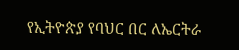የኢትዮጵያ የባህር በር ለኤርትራ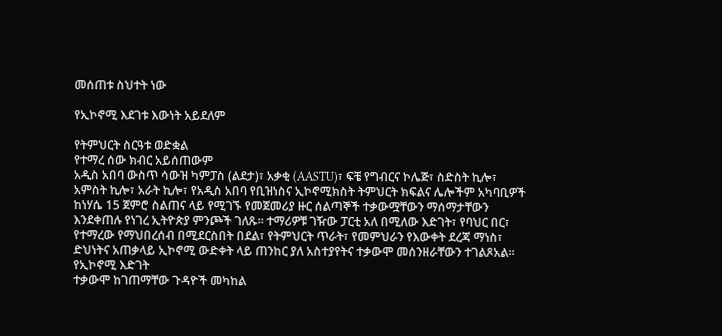መሰጠቱ ስህተት ነው

የኢኮኖሚ እደገቱ እውነት አይደለም

የትምህርት ስርዓቱ ወድቋል
የተማረ ሰው ክብር አይሰጠውም
አዲስ አበባ ውስጥ ሳውዝ ካምፓስ (ልደታ)፣ አቃቂ (AASTU)፣ ፍቼ የግብርና ኮሌጅ፣ ስድስት ኪሎ፣ አምስት ኪሎ፣ አራት ኪሎ፣ የአዲስ አበባ የቢዝነስና ኢኮኖሚክስት ትምህርት ክፍልና ሌሎችም አካባቢዎች ከነሃሴ 15 ጀምሮ ስልጠና ላይ የሚገኙ የመጀመሪያ ዙር ሰልጣኞች ተቃውሟቸውን ማሰማታቸውን እንደቀጠሉ የነገረ ኢትዮጵያ ምንጮች ገለጹ፡፡ ተማሪዎቹ ገዥው ፓርቲ አለ በሚለው እድገት፣ የባህር በር፣ የተማረው የማህበረሰብ በሚደርስበት በደል፣ የትምህርት ጥራት፣ የመምህራን የእውቀት ደረጃ ማነስ፣ ድህነትና አጠቃላይ ኢኮኖሚ ውድቀት ላይ ጠንከር ያለ አስተያየትና ተቃውሞ መሰንዘራቸውን ተገልጾአል፡፡
የኢኮኖሚ እድገት
ተቃውሞ ከገጠማቸው ጉዳዮች መካከል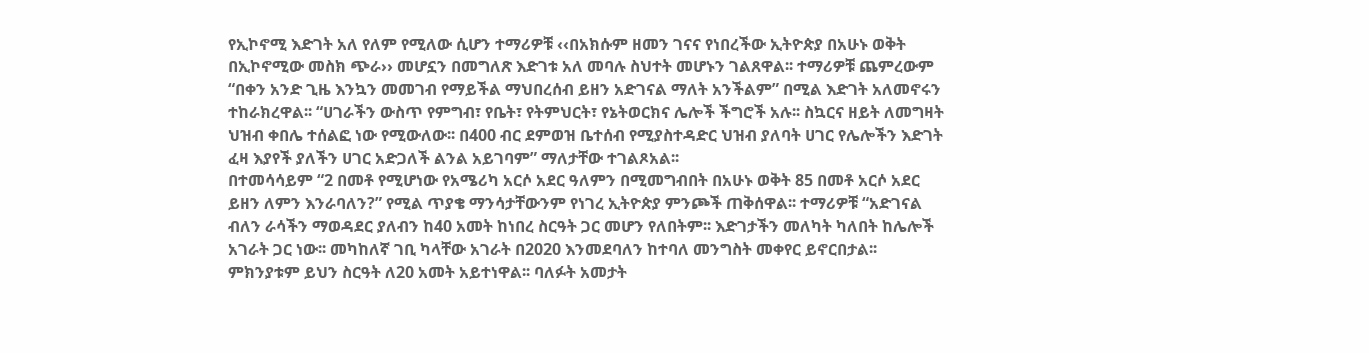የኢኮኖሚ እድገት አለ የለም የሚለው ሲሆን ተማሪዎቹ ‹‹በአክሱም ዘመን ገናና የነበረችው ኢትዮጵያ በአሁኑ ወቅት በኢኮኖሚው መስክ ጭራ›› መሆኗን በመግለጽ እድገቱ አለ መባሉ ስህተት መሆኑን ገልጸዋል፡፡ ተማሪዎቹ ጨምረውም “በቀን አንድ ጊዜ እንኳን መመገብ የማይችል ማህበረሰብ ይዘን አድገናል ማለት አንችልም” በሚል እድገት አለመኖሩን ተከራክረዋል፡፡ “ሀገራችን ውስጥ የምግብ፣ የቤት፣ የትምህርት፣ የኔትወርክና ሌሎች ችግሮች አሉ፡፡ ስኳርና ዘይት ለመግዛት ህዝብ ቀበሌ ተሰልፎ ነው የሚውለው፡፡ በ400 ብር ደምወዝ ቤተሰብ የሚያስተዳድር ህዝብ ያለባት ሀገር የሌሎችን እድገት ፈዛ እያየች ያለችን ሀገር አድጋለች ልንል አይገባም” ማለታቸው ተገልጾአል፡፡
በተመሳሳይም “2 በመቶ የሚሆነው የአሜሪካ አርሶ አደር ዓለምን በሚመግብበት በአሁኑ ወቅት 85 በመቶ አርሶ አደር ይዘን ለምን እንራባለን?” የሚል ጥያቄ ማንሳታቸውንም የነገረ ኢትዮጵያ ምንጮች ጠቅሰዋል፡፡ ተማሪዎቹ “አድገናል ብለን ራሳችን ማወዳደር ያለብን ከ40 አመት ከነበረ ስርዓት ጋር መሆን የለበትም፡፡ እድገታችን መለካት ካለበት ከሌሎች አገራት ጋር ነው፡፡ መካከለኛ ገቢ ካላቸው አገራት በ2020 እንመደባለን ከተባለ መንግስት መቀየር ይኖርበታል፡፡ ምክንያቱም ይህን ስርዓት ለ20 አመት አይተነዋል፡፡ ባለፉት አመታት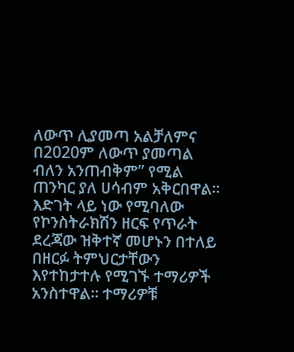ለውጥ ሊያመጣ አልቻለምና በ2020ም ለውጥ ያመጣል ብለን አንጠብቅም” የሚል ጠንካር ያለ ሀሳብም አቅርበዋል፡፡
እድገት ላይ ነው የሚባለው የኮንስትራክሽን ዘርፍ የጥራት ደረጃው ዝቅተኛ መሆኑን በተለይ በዘርፉ ትምህርታቸውን እየተከታተሉ የሚገኙ ተማሪዎች አንስተዋል፡፡ ተማሪዎቹ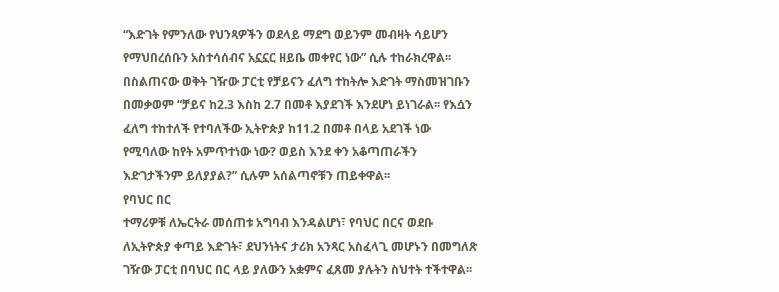“እድገት የምንለው የህንጻዎችን ወደላይ ማደግ ወይንም መብዛት ሳይሆን የማህበረሰቡን አስተሳሰብና አኗኗር ዘይቤ መቀየር ነው” ሲሉ ተከራክረዋል፡፡ በስልጠናው ወቅት ገዥው ፓርቲ የቻይናን ፈለግ ተከትሎ እድገት ማስመዝገቡን በመቃወም “ቻይና ከ2.3 እስከ 2.7 በመቶ እያደገች እንደሆነ ይነገራል፡፡ የእሷን ፈለግ ተከተለች የተባለችው ኢትዮጵያ ከ11.2 በመቶ በላይ አደገች ነው የሚባለው ከየት አምጥተነው ነው? ወይስ እንደ ቀን አቆጣጠራችን እድገታችንም ይለያያል?” ሲሉም አሰልጣኖቹን ጠይቀዋል፡፡
የባህር በር
ተማሪዎቹ ለኤርትራ መሰጠቱ አግባብ እንዳልሆነ፣ የባህር በርና ወደቡ ለኢትዮጵያ ቀጣይ እድገት፣ ደህንነትና ታሪክ አንጻር አስፈላጊ መሆኑን በመግለጽ ገዥው ፓርቲ በባህር በር ላይ ያለውን አቋምና ፈጸመ ያሉትን ስህተት ተችተዋል፡፡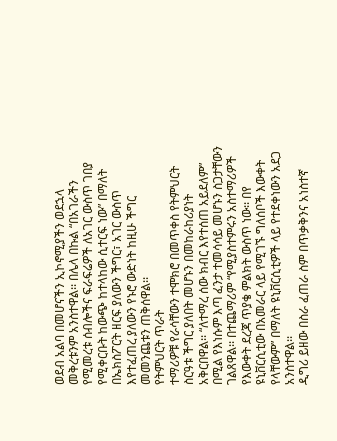ወደብ አልባ በመሆናችን ኢኮኖሚያችን ወደኋላ መቅረቱንም አንስተዋል፡፡ በሌላ በኩል “በአገራችን የሚመረቱ ሰብሎችና ፍራፍሬዎች ለአገር ውስጥ ገበያ የሚቀርቡት ከውጭ ከተላከው ሲተርፍ ነው” በማለት በኤክስፖርት ዘርፍ ያለውን ችግር፣ አገር ውስጥ እየተፈጠረ ያለውን የኑሮ ውድነት ከዚሁ ችግር መመንጨቱን ጠቅሰዋል፡፡
የትምህርት ጥራት
ተማሪዎቹ የራሳቸውን ተሞክሮ በመጥቀስ የትምህርት ስርዓቱ ችግር ያለበት መሆኑን በመከራከሪያነት አቅርበዋል፡፡ “ለተማረ ሰው ክብር እየተሰጠ አይደለም” በሚል የእነሱም እጣ ፈንታ ተመሳሳይ መሆኑን ስጋታቸውን ገልጸዋል፡፡ በተጨማሪም “የሚያስተምሩን አስተማሪዎች የእውቀት ደረጃ ጥያቄ ምልክት ውስጥ ነው፡፡ በየ ዩኒቨርሲቲው በአመራር ላይ የሚገኙ ግለሰቦች እውቀት የላቸውም” በማለት ዩኒቨርሲቲዎች ላይ የተደቀነውን አደጋ አንስተዋል፡፡
ዲግሪ ይዘው በስራ ፈጠራ ስም በጥቃቅንና አነስተኛ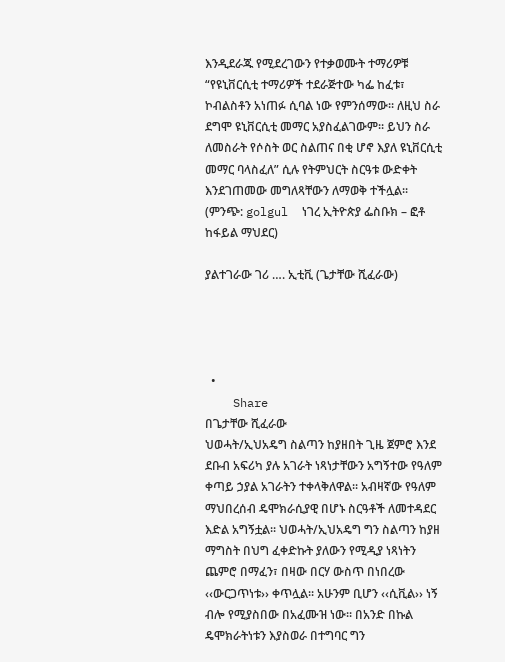እንዲደራጁ የሚደረገውን የተቃወሙት ተማሪዎቹ “የዩኒቨርሲቲ ተማሪዎች ተደራጅተው ካፌ ከፈቱ፣ ኮብልስቶን አነጠፉ ሲባል ነው የምንሰማው፡፡ ለዚህ ስራ ደግሞ ዩኒቨርሲቲ መማር አያስፈልገውም፡፡ ይህን ስራ ለመስራት የሶስት ወር ስልጠና በቂ ሆኖ እያለ ዩኒቨርሲቲ መማር ባላስፈለ” ሲሉ የትምህርት ስርዓቱ ውድቀት እንደገጠመው መግለጻቸውን ለማወቅ ተችሏል፡፡
(ምንጭ: golgul  ነገረ ኢትዮጵያ ፌስቡክ – ፎቶ ከፋይል ማህደር)

ያልተገራው ገሪ …. ኢቲቪ (ጌታቸው ሺፈራው)




  •
    Share
በጌታቸው ሺፈራው
ህወሓት/ኢህአዴግ ስልጣን ከያዘበት ጊዜ ጀምሮ እንደ ደቡብ አፍሪካ ያሉ አገራት ነጻነታቸውን አግኝተው የዓለም ቀጣይ ኃያል አገራትን ተቀላቅለዋል፡፡ አብዛኛው የዓለም ማህበረሰብ ዴሞክራሲያዊ በሆኑ ስርዓቶች ለመተዳደር እድል አግኝቷል፡፡ ህወሓት/ኢህአዴግ ግን ስልጣን ከያዘ ማግስት በህግ ፈቀድኩት ያለውን የሚዲያ ነጻነትን ጨምሮ በማፈን፣ በዛው በርሃ ውስጥ በነበረው ‹‹ውርጋጥነቱ›› ቀጥሏል፡፡ አሁንም ቢሆን ‹‹ሲቪል›› ነኝ ብሎ የሚያስበው በአፈሙዝ ነው፡፡ በአንድ በኩል ዴሞክራትነቱን እያስወራ በተግባር ግን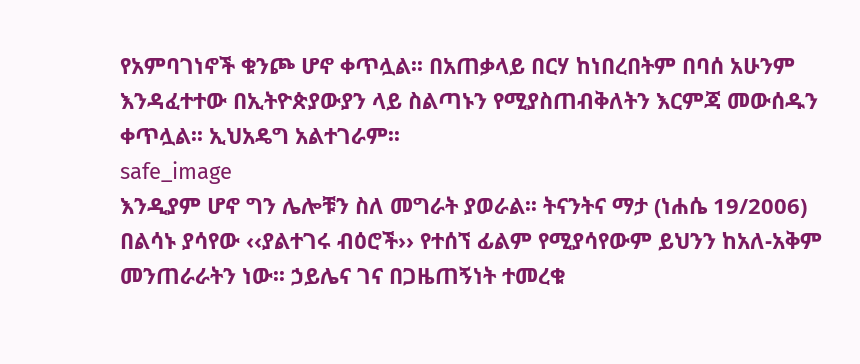የአምባገነኖች ቁንጮ ሆኖ ቀጥሏል፡፡ በአጠቃላይ በርሃ ከነበረበትም በባሰ አሁንም እንዳፈተተው በኢትዮጵያውያን ላይ ስልጣኑን የሚያስጠብቅለትን እርምጃ መውሰዱን ቀጥሏል፡፡ ኢህአዴግ አልተገራም፡፡
safe_image
እንዲያም ሆኖ ግን ሌሎቹን ስለ መግራት ያወራል፡፡ ትናንትና ማታ (ነሐሴ 19/2006) በልሳኑ ያሳየው ‹‹ያልተገሩ ብዕሮች›› የተሰኘ ፊልም የሚያሳየውም ይህንን ከአለ-አቅም መንጠራራትን ነው፡፡ ኃይሌና ገና በጋዜጠኝነት ተመረቁ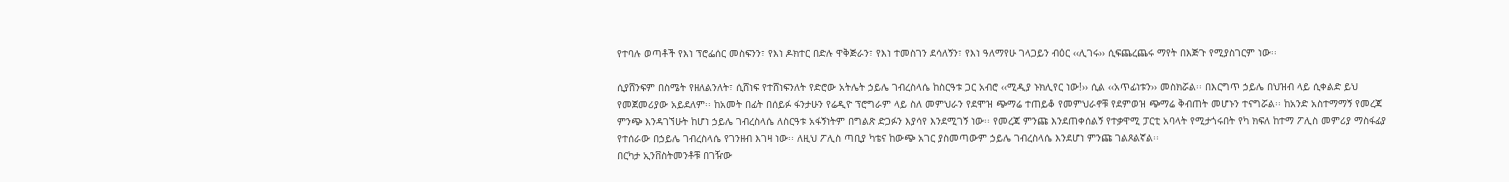የተባሉ ወጣቶች የእነ ፕሮፌሰር መስፍንን፣ የእነ ዶክተር በድሉ ዋቅጅራን፣ የእነ ተመስገን ደሳለኝን፣ የእነ ዓለማየሁ ገላጋይን ብዕር ‹‹ሊገሩ›› ሲፍጨረጨሩ ማየት በእጅጉ የሚያስገርም ነው፡፡

ሲያሸንፍም በስሜት የዘለልንለት፣ ሲሸነፍ የተሸነፍንለት የድሮው አትሌት ኃይሌ ገብረስላሴ ከስርዓቱ ጋር አብሮ ‹‹ሚዲያ ኑክሊየር ነው!›› ሲል ‹‹አጥፊነቱን›› መስክሯል፡፡ በእርግጥ ኃይሌ በህዝብ ላይ ሲቀልድ ይህ የመጀመሪያው አይደለም፡፡ ከአመት በፊት በሰይፉ ፋንታሁን የሬዲዮ ፕሮግራም ላይ ስለ መምህራን የደሞዝ ጭማሬ ተጠይቆ የመምህራኖቹ የደምወዝ ጭማሬ ቅብጠት መሆኑን ተናግሯል፡፡ ከአንድ አስተማማኝ የመረጃ ምንጭ እንዳገኘሁት ከሆነ ኃይሌ ገብረስላሴ ለስርዓቱ አፋኝነትም በግልጽ ድጋፉን እያሳየ እንደሚገኝ ነው፡፡ የመረጃ ምንጩ እንደጠቀሰልኝ የተቃዋሚ ፓርቲ አባላት የሚታጎሩበት የካ ክፍለ ከተማ ፖሊስ መምሪያ ማስፋፊያ የተሰራው በኃይሌ ገብረስላሴ የገንዘብ እገዛ ነው፡፡ ለዚህ ፖሊስ ጣቢያ ካቴና ከውጭ አገር ያስመጣውም ኃይሌ ገብረስላሴ እንደሆነ ምንጩ ገልጾልኛል፡፡
በርካታ ኢንቨስትመንቶቹ በገዥው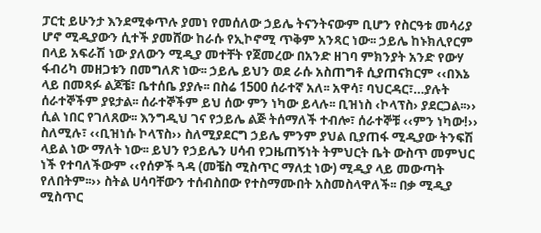ፓርቲ ይሁንታ እንደሚቀጥሉ ያመነ የመሰለው ኃይሌ ትናንትናውም ቢሆን የስርዓቱ መሳሪያ ሆኖ ሚዲያውን ሲተች ያመሸው ከራሱ የኢኮኖሚ ጥቅም አንጻር ነው፡፡ ኃይሌ ከኑክሊየርም በላይ አፍራሽ ነው ያለውን ሚዲያ መተቸት የጀመረው በአንድ ዘገባ ምክንያት አንድ የውሃ ፋብሪካ መዘጋቱን በመግለጽ ነው፡፡ ኃይሌ ይህን ወደ ራሱ አስጠግቶ ሲያጠናክርም ‹‹በእኔ ላይ በመጻፉ ልጆቼ፣ ቤተሰቤ ያያሉ፡፡ በስሬ 1500 ሰራተኛ አለ፡፡ አዋሳ፣ ባህርዳር፣…ያሉት ሰራተኞችም ያዩታል፡፡ ሰራተኞችም ይህ ሰው ምን ነካው ይላሉ፡፡ ቢዝነስ ‹ኮላፕስ› ያደርጋል፡፡›› ሲል ነበር የገለጸው፡፡ እንግዲህ ገና የኃይሌ ልጅ ትሰማለች ተብሎ፣ ሰራተኞቹ ‹‹ምን ነካው!›› ስለሚሉ፣ ‹‹ቢዝነሱ ኮላፕስ›› ስለሚያደርግ ኃይሌ ምንም ያህል ቢያጠፋ ሚዲያው ትንፍሽ ላይል ነው ማለት ነው፡፡ ይህን የኃይሌን ሀሳብ የጋዜጠኝነት ትምህርት ቤት ውስጥ መምህር ነች የተባለችውም ‹‹የሰዎች ጓዳ (መቼስ ሚስጥር ማለቷ ነው) ሚዲያ ላይ መውጣት የለበትም፡፡›› ስትል ሀሳባቸውን ተሰብስበው የተስማሙበት አስመስላዋለች፡፡ በቃ ሚዲያ ሚስጥር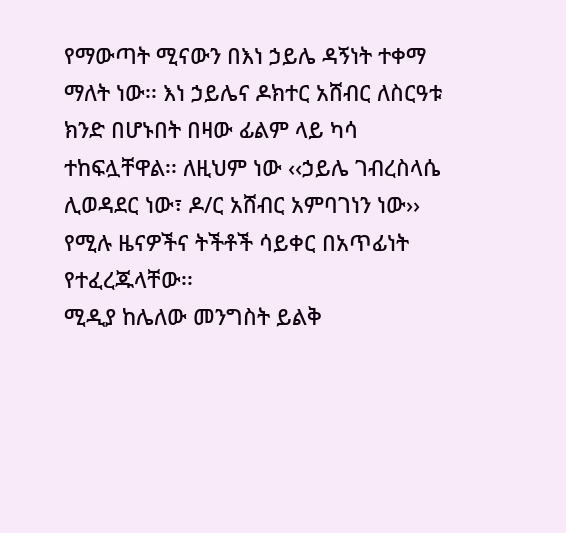የማውጣት ሚናውን በእነ ኃይሌ ዳኝነት ተቀማ ማለት ነው፡፡ እነ ኃይሌና ዶክተር አሸብር ለስርዓቱ ክንድ በሆኑበት በዛው ፊልም ላይ ካሳ ተከፍሏቸዋል፡፡ ለዚህም ነው ‹‹ኃይሌ ገብረስላሴ ሊወዳደር ነው፣ ዶ/ር አሸብር አምባገነን ነው›› የሚሉ ዜናዎችና ትችቶች ሳይቀር በአጥፊነት የተፈረጁላቸው፡፡
ሚዲያ ከሌለው መንግስት ይልቅ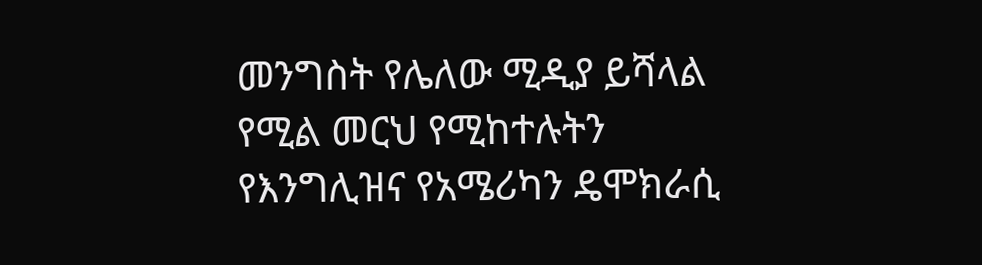መንግስት የሌለው ሚዲያ ይሻላል የሚል መርህ የሚከተሉትን የእንግሊዝና የአሜሪካን ዴሞክራሲ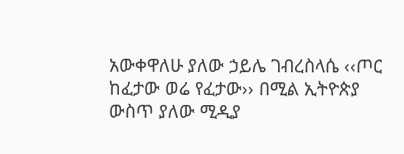አውቀዋለሁ ያለው ኃይሌ ገብረስላሴ ‹‹ጦር ከፈታው ወሬ የፈታው›› በሚል ኢትዮጵያ ውስጥ ያለው ሚዲያ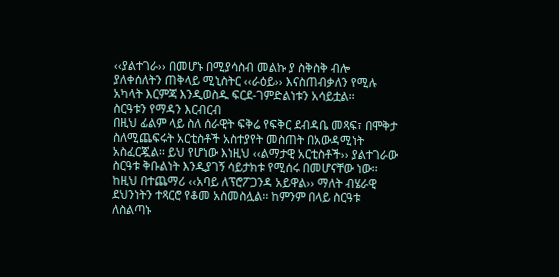‹‹ያልተገራ›› በመሆኑ በሚያሳስብ መልኩ ያ ስቅስቅ ብሎ ያለቀሰለትን ጠቅላይ ሚኒስትር ‹‹ራዕይ›› እናስጠብቃለን የሚሉ አካላት እርምጃ እንዲወስዱ ፍርደ-ገምድልነቱን አሳይቷል፡፡
ስርዓቱን የማዳን እርብርብ
በዚህ ፊልም ላይ ስለ ሰራዊት ፍቅሬ የፍቅር ደብዳቤ መጻፍ፣ በሞቅታ ስለሚጨፍሩት አርቲስቶች አስተያየት መስጠት በአውዳሚነት አስፈርጇል፡፡ ይህ የሆነው እነዚህ ‹‹ልማታዊ አርቲስቶች›› ያልተገራው ስርዓቱ ቅቡልነት እንዲያገኝ ሳይታክቱ የሚሰሩ በመሆናቸው ነው፡፡ ከዚህ በተጨማሪ ‹‹አባይ ለፕሮፖጋንዳ አይዋል›› ማለት ብሄራዊ ደህንነትን ተጻርሮ የቆመ አስመስሏል፡፡ ከምንም በላይ ስርዓቱ ለስልጣኑ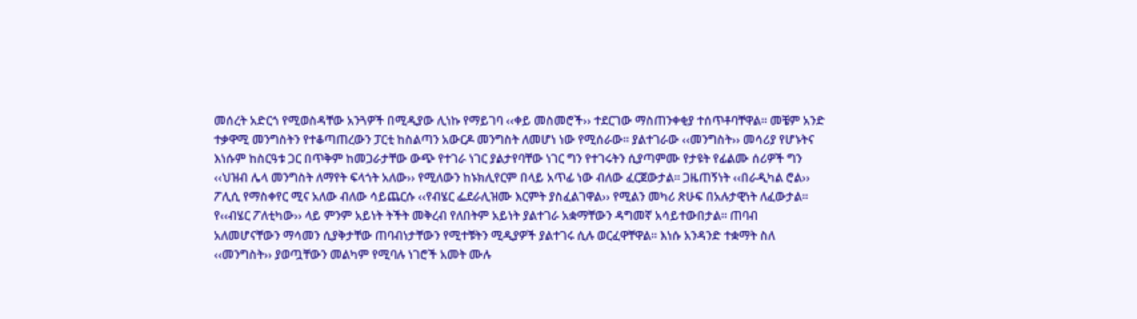መሰረት አድርጎ የሚወስዳቸው አንጓዎች በሚዲያው ሊነኩ የማይገባ ‹‹ቀይ መስመሮች›› ተደርገው ማስጠንቀቂያ ተሰጥቶባቸዋል፡፡ መቼም አንድ ተቃዋሚ መንግስትን የተቆጣጠረውን ፓርቲ ከስልጣን አውርዶ መንግስት ለመሆነ ነው የሚሰራው፡፡ ያልተገራው ‹‹መንግስት›› መሳሪያ የሆኑትና እነሱም ከስርዓቱ ጋር በጥቅም ከመጋራታቸው ውጭ የተገራ ነገር ያልታየባቸው ነገር ግን የተገሩትን ሲያጣምሙ የታዩት የፊልሙ ሰሪዎች ግን ‹‹ህዝብ ሌላ መንግስት ለማየት ፍላጎት አለው›› የሚለውን ከኑክሊየርም በላይ አጥፊ ነው ብለው ፈርጀውታል፡፡ ጋዜጠኝነት ‹‹በራዲካል ሮል›› ፖሊሲ የማስቀየር ሚና አለው ብለው ሳይጨርሱ ‹‹የብሄር ፌደራሊዝሙ እርምት ያስፈልገዋል›› የሚልን መካሪ ጽሁፍ በአሉታዊነት ለፈውታል፡፡ የ‹‹ብሄር ፖለቲካው›› ላይ ምንም አይነት ትችት መቅረብ የለበትም አይነት ያልተገራ አቋማቸውን ዳግመኛ አሳይተውበታል፡፡ ጠባብ አለመሆናቸውን ማሳመን ሲያቅታቸው ጠባብነታቸውን የሚተቹትን ሚዲያዎች ያልተገሩ ሲሉ ወርፈዋቸዋል፡፡ እነሱ አንዳንድ ተቋማት ስለ ‹‹መንግስት›› ያወጧቸውን መልካም የሚባሉ ነገሮች አመት ሙሉ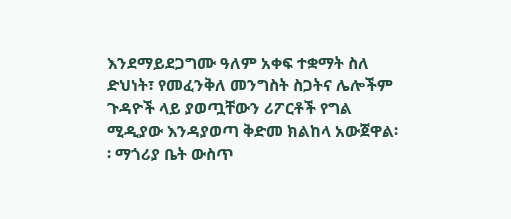እንደማይደጋግሙ ዓለም አቀፍ ተቋማት ስለ ድህነት፣ የመፈንቅለ መንግስት ስጋትና ሌሎችም ጉዳዮች ላይ ያወጧቸውን ሪፖርቶች የግል ሚዲያው እንዳያወጣ ቅድመ ክልከላ አውጀዋል፡፡ ማጎሪያ ቤት ውስጥ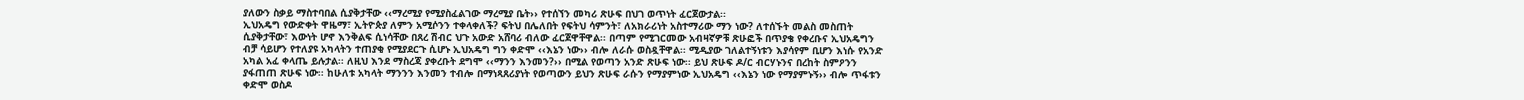ያለውን ስቃይ ማስተባበል ሲያቅታቸው ‹‹ማረሚያ የሚያስፈልገው ማረሚያ ቤት›› የተሰኘን መካሪ ጽሁፍ በህገ ወጥነት ፈርጀውታል፡፡
ኢህአዴግ የውድቀት ዋዜማ፣ ኢትዮጵያ ለምን አሚሶንን ተቀላቀለች? ፍትህ በሌለበት የፍትህ ሳምንት፣ ለአክራሪነት አስተማሪው ማን ነው? ለተሰኙት መልስ መስጠት ሲያቅታቸው፣ እውነት ሆኖ እንቅልፍ ሲነሳቸው በጸረ ሽብር ህጉ አውድ አሸባሪ ብለው ፈርጀዋቸዋል፡፡ በጣም የሚገርመው አብዛኛዎቹ ጽሁፎች በጥያቄ የቀረቡና ኢህአዴግን ብቻ ሳይሆን የተለያዩ አካላትን ተጠያቂ የሚያደርጉ ሲሆኑ ኢህአዴግ ግን ቀድሞ ‹‹እኔን ነው›› ብሎ ለራሱ ወስዷቸዋል፡፡ ሚዲያው ገለልተኝነቱን እያሳየም ቢሆን እነሱ የአንድ አካል አፈ ቀላጤ ይሉታል፡፡ ለዚህ እንደ ማስረጃ ያቀረቡት ደግሞ ‹‹ማንን እንመን?›› በሚል የወጣን አንድ ጽሁፍ ነው፡፡ ይህ ጽሁፍ ዶ/ር ብርሃኑንና በረከት ስምዖንን ያፋጠጠ ጽሁፍ ነው፡፡ ከሁለቱ አካላት ማንንን እንመን ተብሎ በማነጻጸሪያነት የወጣውን ይህን ጽሁፍ ራሱን የማያምነው ኢህአዴግ ‹‹እኔን ነው የማያምኑኝ›› ብሎ ጥፋቱን ቀድሞ ወስዶ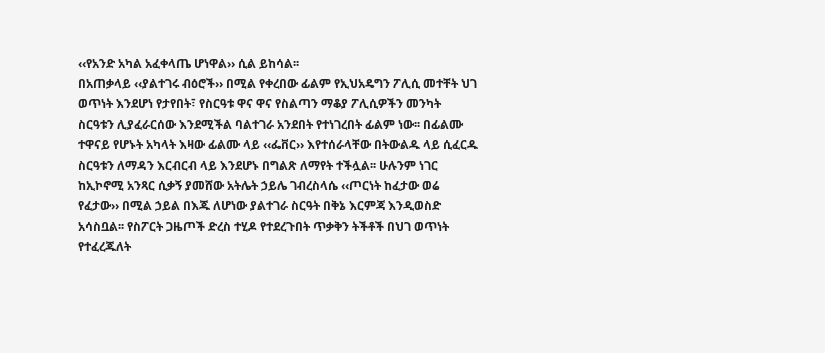‹‹የአንድ አካል አፈቀላጤ ሆነዋል›› ሲል ይከሳል፡፡
በአጠቃላይ ‹‹ያልተገሩ ብዕሮች›› በሚል የቀረበው ፊልም የኢህአዴግን ፖሊሲ መተቸት ህገ ወጥነት እንደሆነ የታየበት፣ የስርዓቱ ዋና ዋና የስልጣን ማቆያ ፖሊሲዎችን መንካት ስርዓቱን ሊያፈራርሰው እንደሚችል ባልተገራ አንደበት የተነገረበት ፊልም ነው፡፡ በፊልሙ ተዋናይ የሆኑት አካላት እዛው ፊልሙ ላይ ‹‹ፌቨር›› እየተሰራላቸው በትውልዱ ላይ ሲፈርዱ ስርዓቱን ለማዳን እርብርብ ላይ እንደሆኑ በግልጽ ለማየት ተችሏል፡፡ ሁሉንም ነገር ከኢኮኖሚ አንጻር ሲቃኝ ያመሸው አትሌት ኃይሌ ገብረስላሴ ‹‹ጦርነት ከፈታው ወሬ የፈታው›› በሚል ኃይል በእጁ ለሆነው ያልተገራ ስርዓት በቅኔ እርምጃ እንዲወስድ አሳስቧል፡፡ የስፖርት ጋዜጦች ድረስ ተሂዶ የተደረጉበት ጥቃቅን ትችቶች በህገ ወጥነት የተፈረጁለት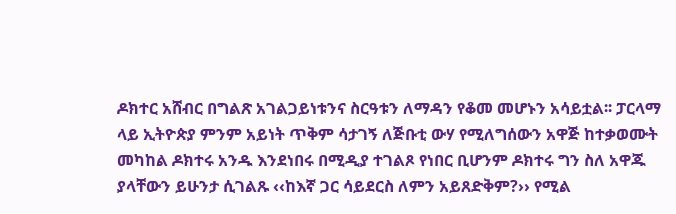ዶክተር አሸብር በግልጽ አገልጋይነቱንና ስርዓቱን ለማዳን የቆመ መሆኑን አሳይቷል፡፡ ፓርላማ ላይ ኢትዮጵያ ምንም አይነት ጥቅም ሳታገኝ ለጅቡቲ ውሃ የሚለግሰውን አዋጅ ከተቃወሙት መካከል ዶክተሩ አንዱ እንደነበሩ በሚዲያ ተገልጾ የነበር ቢሆንም ዶክተሩ ግን ስለ አዋጁ ያላቸውን ይሁንታ ሲገልጹ ‹‹ከእኛ ጋር ሳይደርስ ለምን አይጸድቅም?›› የሚል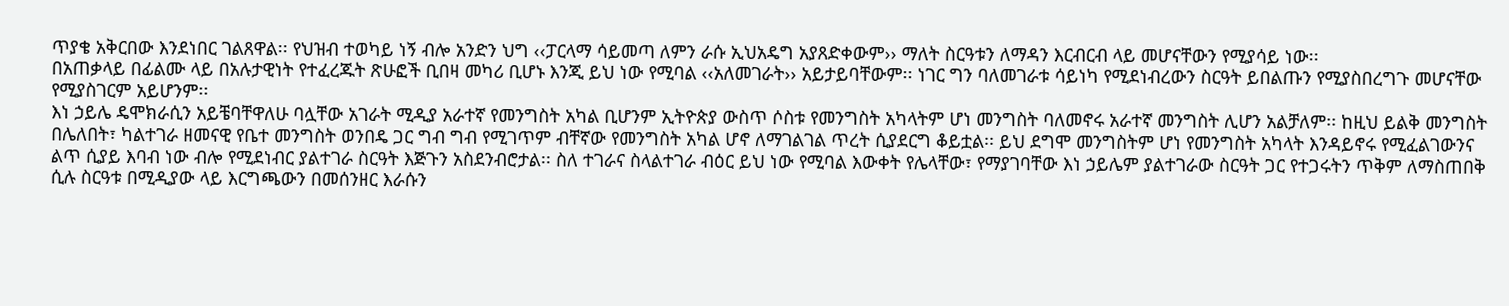ጥያቄ አቅርበው እንደነበር ገልጸዋል፡፡ የህዝብ ተወካይ ነኝ ብሎ አንድን ህግ ‹‹ፓርላማ ሳይመጣ ለምን ራሱ ኢህአዴግ አያጸድቀውም›› ማለት ስርዓቱን ለማዳን እርብርብ ላይ መሆናቸውን የሚያሳይ ነው፡፡
በአጠቃላይ በፊልሙ ላይ በአሉታዊነት የተፈረጁት ጽሁፎች ቢበዛ መካሪ ቢሆኑ እንጂ ይህ ነው የሚባል ‹‹አለመገራት›› አይታይባቸውም፡፡ ነገር ግን ባለመገራቱ ሳይነካ የሚደነብረውን ስርዓት ይበልጡን የሚያስበረግጉ መሆናቸው የሚያስገርም አይሆንም፡፡
እነ ኃይሌ ዴሞክራሲን አይቼባቸዋለሁ ባሏቸው አገራት ሚዲያ አራተኛ የመንግስት አካል ቢሆንም ኢትዮጵያ ውስጥ ሶስቱ የመንግስት አካላትም ሆነ መንግስት ባለመኖሩ አራተኛ መንግስት ሊሆን አልቻለም፡፡ ከዚህ ይልቅ መንግስት በሌለበት፣ ካልተገራ ዘመናዊ የቤተ መንግስት ወንበዴ ጋር ግብ ግብ የሚገጥም ብቸኛው የመንግስት አካል ሆኖ ለማገልገል ጥረት ሲያደርግ ቆይቷል፡፡ ይህ ደግሞ መንግስትም ሆነ የመንግስት አካላት እንዳይኖሩ የሚፈልገውንና ልጥ ሲያይ እባብ ነው ብሎ የሚደነብር ያልተገራ ስርዓት እጅጉን አስደንብሮታል፡፡ ስለ ተገራና ስላልተገራ ብዕር ይህ ነው የሚባል እውቀት የሌላቸው፣ የማያገባቸው እነ ኃይሌም ያልተገራው ስርዓት ጋር የተጋሩትን ጥቅም ለማስጠበቅ ሲሉ ስርዓቱ በሚዲያው ላይ እርግጫውን በመሰንዘር እራሱን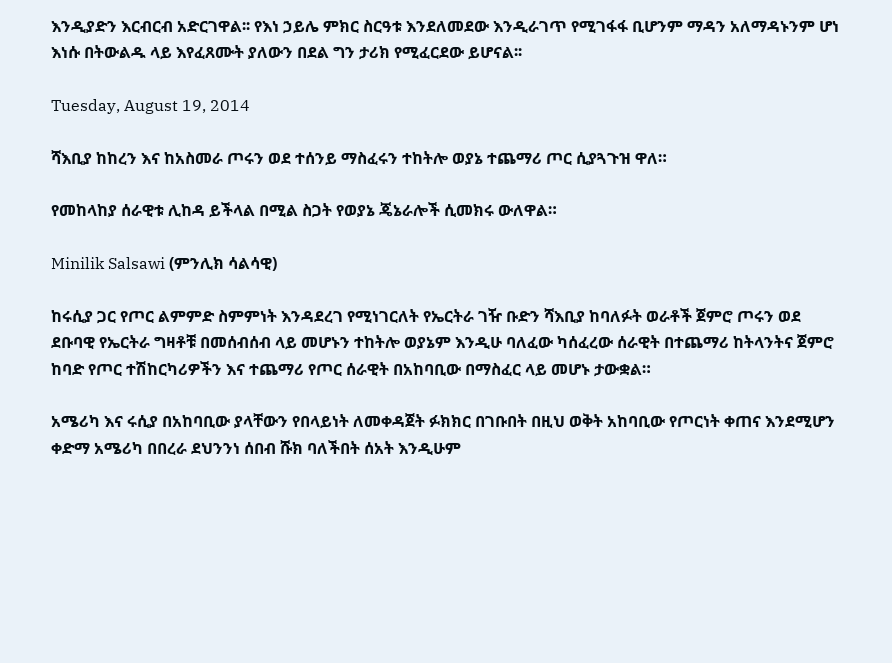እንዲያድን እርብርብ አድርገዋል፡፡ የእነ ኃይሌ ምክር ስርዓቱ እንደለመደው እንዲራገጥ የሚገፋፋ ቢሆንም ማዳን አለማዳኑንም ሆነ እነሱ በትውልዱ ላይ እየፈጸሙት ያለውን በደል ግን ታሪክ የሚፈርደው ይሆናል፡፡

Tuesday, August 19, 2014

ሻእቢያ ከከረን እና ከአስመራ ጦሩን ወደ ተሰንይ ማስፈሩን ተከትሎ ወያኔ ተጨማሪ ጦር ሲያጓጉዝ ዋለ።

የመከላከያ ሰራዊቱ ሊከዳ ይችላል በሚል ስጋት የወያኔ ጄኔራሎች ሲመክሩ ውለዋል።

Minilik Salsawi (ምንሊክ ሳልሳዊ)

ከሩሲያ ጋር የጦር ልምምድ ስምምነት እንዳደረገ የሚነገርለት የኤርትራ ገዥ ቡድን ሻእቢያ ከባለፉት ወራቶች ጀምሮ ጦሩን ወደ ደቡባዊ የኤርትራ ግዛቶቹ በመሰብሰብ ላይ መሆኑን ተከትሎ ወያኔም እንዲሁ ባለፈው ካሰፈረው ሰራዊት በተጨማሪ ከትላንትና ጀምሮ ከባድ የጦር ተሽከርካሪዎችን እና ተጨማሪ የጦር ሰራዊት በአከባቢው በማስፈር ላይ መሆኑ ታውቋል።

አሜሪካ እና ሩሲያ በአከባቢው ያላቸውን የበላይነት ለመቀዳጀት ፉክክር በገቡበት በዚህ ወቅት አከባቢው የጦርነት ቀጠና እንደሚሆን ቀድማ አሜሪካ በበረራ ደህንንነ ሰበብ ሹክ ባለችበት ሰአት እንዲሁም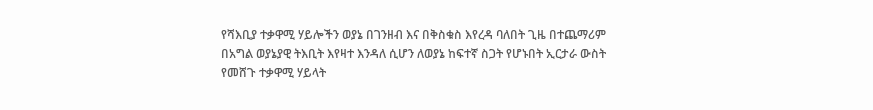የሻእቢያ ተቃዋሚ ሃይሎችን ወያኔ በገንዘብ እና በቅስቁስ እየረዳ ባለበት ጊዜ በተጨማሪም በአግል ወያኔያዊ ትእቢት እየዛተ እንዳለ ሲሆን ለወያኔ ከፍተኛ ስጋት የሆኑበት ኢርታራ ውስት የመሸጉ ተቃዋሚ ሃይላት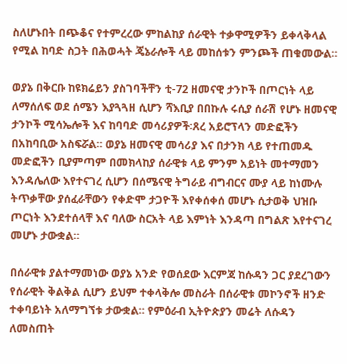ስለሆኑበት በጭቆና የተምረረው ምከልከያ ሰራዊት ተቃዋሚዎችን ይቀላቅላል የሚል ከባድ ስጋት በሕወሓት ጄኔራሎች ላይ መከሰቱን ምንጮች ጠቁመውል።

ወያኔ በቅርቡ ከዩክሬይን ያስገባችቸን ቲ-72 ዘመናዊ ታንኮች በጦርነት ላይ ለማሰለፍ ወደ ሰሜን እያጓጓዘ ሲሆን ሻእቢያ በበኩሉ ሩሲያ ሰራሽ የሆኑ ዘመናዊ ታንኮች ሚሳኤሎች እና ከባባድ መሳሪያዎች፡ጸረ አይሮፕላን መድፎችን በአከባቢው አስፍሯል። ወያኔ ዘመናዊ መሳሪያ እና በታንክ ላይ የተጠመዱ መድፎችን ቢያምጣም በመክላከያ ሰራዊቱ ላይ ምንም አይነት መተማመን እንዳሌለው እየተናገረ ሲሆን በሰሜናዊ ትግራይ ብግብርና ሙያ ላይ ከነሙሉ ትጥቃቸው ያሰፈራቸውን የቀድሞ ታጋዮች እየቀሰቀሰ መሆኑ ሲታወቅ ህዝቡ ጦርነት እንደተሰላቸ እና ባለው ስርአት ላይ እምነት እንዳጣ በግልጽ እየተናገረ መሆኑ ታውቋል።

በሰራዊቱ ያልተማመነው ወያኔ አንድ የወሰደው እርምጃ ከሱዳን ጋር ያደረገውን የሰራዊት ቅልቅል ሲሆን ይህም ተቀላቅሎ መስራት በሰራዊቱ መኮንኖች ዘንድ ተቀባይነት አለማግኘቱ ታውቋል። የምዕራብ ኢትዮጵያን መሬት ለሱዳን ለመስጠት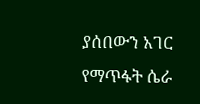ያሰበውን አገር የማጥፋት ሴራ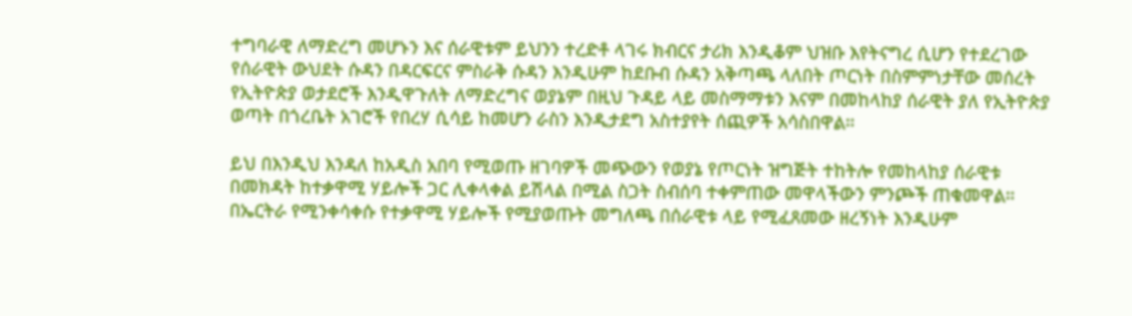ተግባራዊ ለማድረግ መሆኑን እና ሰራዊቱም ይህንን ተረድቶ ላገሩ ክብርና ታሪክ እንዲቆም ህዝቡ እየትናግረ ሲሆን የተደረገው የሰራዊት ውህደት ሱዳን በዳርፍርና ምስራቅ ሱዳን እንዲሁም ከደቡብ ሱዳን አቅጣጫ ላለበት ጦርነት በስምምነታቸው መሰረት የኢትዮጵያ ወታደሮች እንዲዋጉለት ለማድረግና ወያኔም በዚህ ጉዳይ ላይ መስማማቱን እናም በመከላከያ ሰራዊት ያለ የኢትዮጵያ ወጣት በጎረቤት አገሮች የበረሃ ሲሳይ ከመሆን ራስን እንዲታደግ አስተያየት ሰጪዎች አሳስበዋል።

ይህ በእንዲህ እንዳለ ከአዲስ አበባ የሚወጡ ዘገባዎች መጭውን የወያኔ የጦርነት ዝግጅት ተከትሎ የመከላከያ ሰራዊቱ በመክዳት ከተቃዋሚ ሃይሎች ጋር ሊቀላቀል ይሽላል በሚል ስጋት ስብሰባ ተቀምጠው መዋላችውን ምንጮች ጠቁመዋል። በኤርትራ የሚንቀሳቀሱ የተቃዋሚ ሃይሎች የሚያወጡት መግለጫ በሰራዊቱ ላይ የሚፈጸመው ዘረኝነት እንዲሁም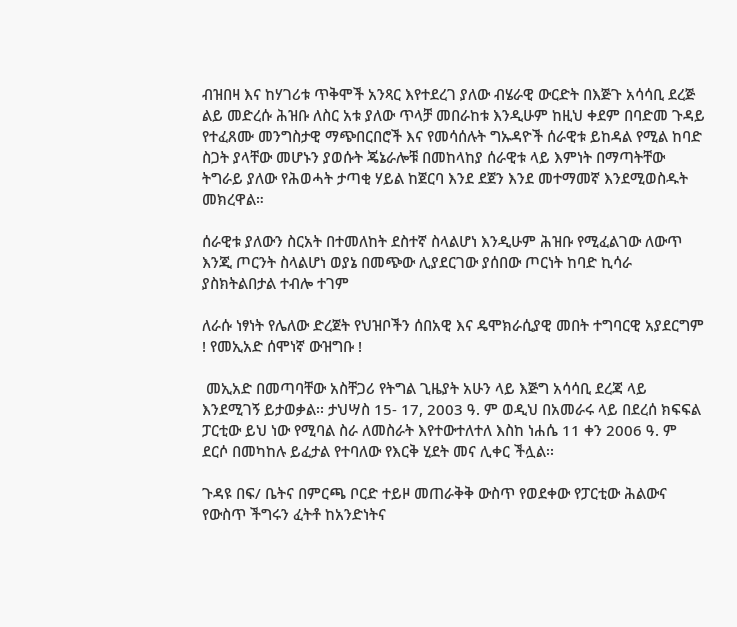ብዝበዛ እና ከሃገሪቱ ጥቅሞች አንጻር እየተደረገ ያለው ብሄራዊ ውርድት በእጅጉ አሳሳቢ ደረጅ ልይ መድረሱ ሕዝቡ ለስር አቱ ያለው ጥላቻ መበራከቱ እንዲሁም ከዚህ ቀደም በባድመ ጉዳይ የተፈጸሙ መንግስታዊ ማጭበርበሮች እና የመሳሰሉት ግኡዳዮች ሰራዊቱ ይከዳል የሚል ከባድ ስጋት ያላቸው መሆኑን ያወሱት ጄኔራሎቹ በመከላከያ ሰራዊቱ ላይ እምነት በማጣትቸው ትግራይ ያለው የሕወሓት ታጣቂ ሃይል ከጀርባ እንደ ደጀን እንደ መተማመኛ እንደሚወስዱት መክረዋል።

ሰራዊቱ ያለውን ስርአት በተመለከት ደስተኛ ስላልሆነ እንዲሁም ሕዝቡ የሚፈልገው ለውጥ እንጂ ጦርንት ስላልሆነ ወያኔ በመጭው ሊያደርገው ያሰበው ጦርነት ከባድ ኪሳራ ያስክትልበታል ተብሎ ተገም

ለራሱ ነፃነት የሌለው ድረጀት የህዝቦችን ሰበአዊ እና ዴሞክራሲያዊ መበት ተግባርዊ አያደርግም ! የመኢአድ ሰሞነኛ ውዝግቡ !

 መኢአድ በመጣባቸው አስቸጋሪ የትግል ጊዜያት አሁን ላይ እጅግ አሳሳቢ ደረጃ ላይ እንደሚገኝ ይታወቃል፡፡ ታህሣስ 15- 17, 2003 ዓ. ም ወዲህ በአመራሩ ላይ በደረሰ ክፍፍል ፓርቲው ይህ ነው የሚባል ስራ ለመስራት እየተውተለተለ እስከ ነሐሴ 11 ቀን 2006 ዓ. ም ደርሶ በመካከሉ ይፈታል የተባለው የእርቅ ሂደት መና ሊቀር ችሏል፡፡

ጉዳዩ በፍ/ ቤትና በምርጫ ቦርድ ተይዞ መጠራቅቅ ውስጥ የወደቀው የፓርቲው ሕልውና የውስጥ ችግሩን ፈትቶ ከአንድነትና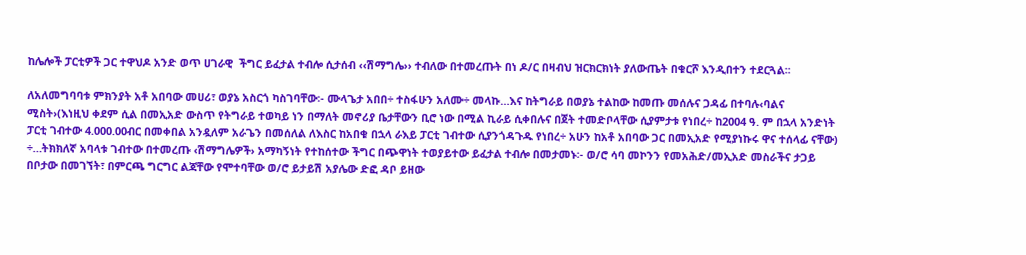ከሌሎች ፓርቲዎች ጋር ተዋህዶ አንድ ወጥ ሀገራዊ  ችግር ይፈታል ተብሎ ሲታሰብ ‹‹ሽማግሌ›› ተብለው በተመረጡት በነ ዶ/ር በዛብህ ዝርክርክነት ያለውጤት በቁርሾ እንዲበተን ተደርጓል፡፡

ለአለመግባባቱ ምክንያት አቶ አበባው መሀሪ፣ ወያኔ አስርጎ ካስገባቸው፡- ሙላጌታ አበበ÷ ተስፋሁን አለሙ÷ መላኩ…እና ከትግራይ በወያኔ ተልከው ከመጡ መሰሉና ጋዳፊ በተባሉ‹ባልና ሚስት›(እነዚህ ቀደም ሲል በመኢአድ ውስጥ የትግራይ ተወካይ ነን በማለት መኖሪያ ቤታቸውን ቢሮ ነው በሚል ኪራይ ሲቀበሉና በጀት ተመድቦላቸው ሲያምታቱ የነበረ÷ ከ2004 ዓ. ም በኋላ አንድነት ፓርቲ ገብተው 4.000.00ብር በመቀበል አንዷለም አራጌን በመሰለል ለእስር ከአበቁ በኋላ ራእይ ፓርቲ ገብተው ሲያንጎዳጉዱ የነበረ÷ አሁን ከአቶ አበባው ጋር በመኢአድ የሚያነኩሩ ዋና ተሰላፊ ናቸው) ÷…ትክክለኛ አባላቱ ገብተው በተመረጡ ‹ሽማግሌዎች› አማካኝነት የተከሰተው ችግር በጭዋነት ተወያይተው ይፈታል ተብሎ በመታመኑ፡- ወ/ሮ ሳባ መኮንን የመአሕድ/መኢአድ መስራችና ታጋይ በቦታው በመገኘት፣ በምርጫ ግርግር ልጃቸው የሞተባቸው ወ/ሮ ይታይሽ አያሌው ድፎ ዳቦ ይዘው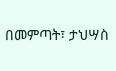በመምጣት፣ ታህሣስ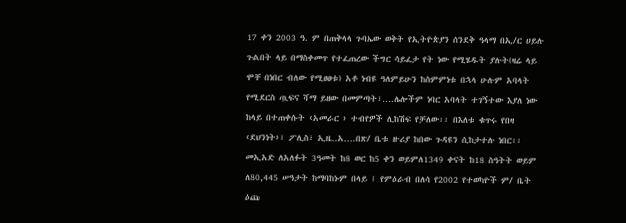17 ቀን 2003 ዓ. ም በጠቅላላ ጉባኤው ወቅት የኢትዮጵያን ሰንደቅ ዓላማ በኢ/ር ሀይሉ ጉልበት ላይ በማስቀመጥ የተፈጠረው ችግር ሳይፈታ የት ነው የሚሄዱት ያሉት(ዛሬ ላይ ሞቸ በነበር ብለው የሚፀፀቱ) አቶ ነብዩ ዓለምይሁን ከስምምነቱ በኋላ ሁሉም አባላት የሚደርስ ጧፍና ሻማ ይዘው በመምጣት፣….ሌሎችም ነባር አባላት ተገኝተው እያለ ነው ከላይ በተጠቀሱት ‹አመራር › ተብየዎች ሊከሽፍ የቻለው፡፡ በእለቱ ቁጥሩ የበዛ ‹ደህንነት›፣ ፖሊስ፣ ኢዜ..አ….በጽ/ ቤቱ ዙሪያ ከበው ጉዳዩን ሲከታተሉ ነበር፡፡
መኢአድ ለአለፉት 3ዓመት ከ8 ወር ከ5 ቀን ወይምለ1349 ቀናት ከ18 ስዓትት ወይም ለ80,445 ሠዓታት ከማባከኑም በላይ ፤ የምዕራብ በለሳ የ2002 የተወካዮች ም/ ቤት ዕጩ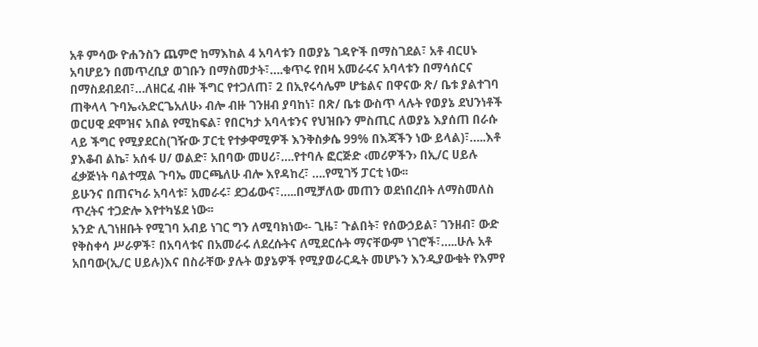አቶ ምሳው ዮሐንስን ጨምሮ ከማእከል 4 አባላቱን በወያኔ ገዳዮች በማስገደል፣ አቶ ብርሀኑ አባሆይን በመጥረቢያ ወገቡን በማስመታት፣….ቁጥሩ የበዛ አመራሩና አባላቱን በማሳሰርና በማስደብደብ፣…ለዘርፈ ብዙ ችግር የተጋለጠ፣ 2 በኢየሩሳሌም ሆቴልና በዋናው ጽ/ ቤቱ ያልተገባ ጠቅላላ ጉባኤ‹አድርጌአለሁ› ብሎ ብዙ ገንዘብ ያባከነ፣ በጽ/ ቤቱ ውስጥ ላሉት የወያኔ ደህንነቶች ወርሀዊ ደሞዝና አበል የሚከፍል፣ የበርካታ አባላቱንና የህዝቡን ምስጢር ለወያኔ እያሰጠ በራሱ ላይ ችግር የሚያደርስ(ገዥው ፓርቲ የተቃዋሚዎች እንቅስቃሴ 99% በእጃችን ነው ይላል)፣…..እቶ ያእቆብ ልኬ፣ አሰፋ ሀ/ ወልድ፣ አበባው መሀሪ፣….የተባሉ ፎርጅድ ‹መሪዎችን› በኢ/ር ሀይሉ ፈቃጅነት ባልተሟል ጉባኤ መርጫለሁ ብሎ እየዳከረ፣ ….የሚገኝ ፓርቲ ነው፡፡
ይሁንና በጠናካራ አባላቱ፣ አመራሩ፣ ደጋፊውና፣…..በሚቻለው መጠን ወደነበረበት ለማስመለስ ጥረትና ተጋድሎ እየተካሄደ ነው፡፡
አንድ ሊገነዘቡት የሚገባ አብይ ነገር ግን ለሚባክነው፡- ጊዜ፣ ጉልበት፣ የሰውኃይል፣ ገንዘብ፣ ውድ የቅስቀሳ ሥራዎች፣ በአባላቱና በአመራሩ ለደረሱትና ለሚደርሱት ማናቸውም ነገሮች፣…..ሁሉ አቶ አበባው(ኢ/ር ሀይሉ)እና በስራቸው ያሉት ወያኔዎች የሚያወራርዱት መሆኑን እንዲያውቁት የእምየ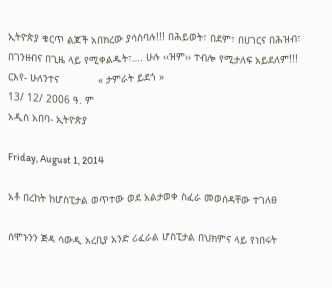ኢትዮጵያ ቁርጥ ልጆች አበክረው ያሳስባሉ!!! በሕይወት፣ በደም፣ በሀገርና በሕዝብ፣ በገንዘብና በጊዜ ላይ የሚቀልዱት፣…. ሁሉ ‹‹ዝም›› ተብሎ የሚታለፍ አይደለም!!!
ርእየ- ሁለንተና             « ታምራት ይደጎ »
13/ 12/ 2006 ዓ. ም
አዲስ አበባ- ኢትዮጵያ

Friday, August 1, 2014

አቶ በረከት ከሆስፒታል ወጥተው ወደ አልታወቀ ስፈራ መወሰዳቸው ተገለፀ

ሰሞኑንን ጅዳ ሳውዲ አረቢያ አንድ ሪፈራል ሆስፒታል በህክምና ላይ የነበሩት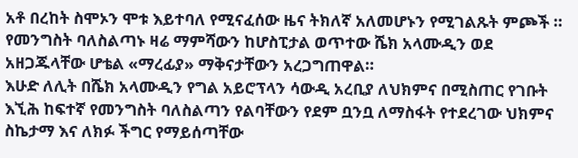አቶ በረከት ስሞኦን ሞቱ እይተባለ የሚናፈሰው ዜና ትክለኛ አለመሆኑን የሚገልጹት ምጮች ። የመንግስት ባለስልጣኑ ዛሬ ማምሻውን ከሆስፒታል ወጥተው ሼክ አላሙዲን ወደ አዘጋጁላቸው ሆቴል «ማረፊያ» ማቅናታቸውን አረጋግጠዋል።
እሁድ ለሊት በሼክ አላሙዲን የግል አይሮፕላን ሳውዲ አረቢያ ለህክምና በሚስጠር የገቡት እኚሕ ከፍተኛ የመንግስት ባለስልጣን የልባቸውን የደም ቧንቧ ለማስፋት የተደረገው ህክምና ስኬታማ እና ለክፉ ችግር የማይሰጣቸው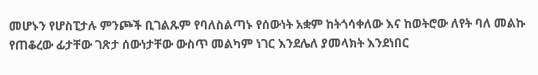መሆኑን የሆስፒታሉ ምንጮች ቢገልጹም የባለስልጣኑ የሰውነት አቋም ከትጎሳቀለው እና ከወትሮው ለየት ባለ መልኩ የጠቆረው ፊታቸው ገጽታ ሰውነታቸው ውስጥ መልካም ነገር እንደሌለ ያመላክት እንደነበር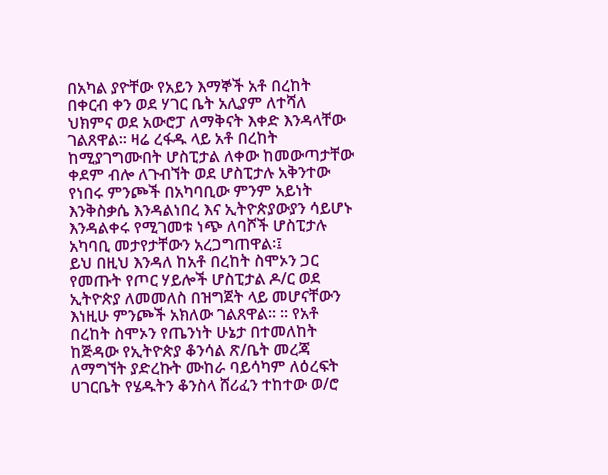በአካል ያዮቸው የአይን እማኞች አቶ በረከት በቀርብ ቀን ወደ ሃገር ቤት አሊያም ለተሻለ ህክምና ወደ አውሮፓ ለማቅናት እቀድ እንዳላቸው ገልጸዋል። ዛሬ ረፋዱ ላይ አቶ በረከት ከሚያገግሙበት ሆስፒታል ለቀው ከመውጣታቸው ቀደም ብሎ ለጉብኘት ወደ ሆስፒታሉ አቅንተው የነበሩ ምንጮች በአካባቢው ምንም አይነት እንቅስቃሴ እንዳልነበረ እና ኢትዮጵያውያን ሳይሆኑ እንዳልቀሩ የሚገመቱ ነጭ ለባሾች ሆስፒታሉ አካባቢ መታየታቸውን አረጋግጠዋል፡፤
ይህ በዚህ እንዳለ ከአቶ በረከት ስሞኦን ጋር የመጡት የጦር ሃይሎች ሆስፒታል ዶ/ር ወደ ኢትዮጵያ ለመመለስ በዝግጀት ላይ መሆናቸውን እነዚሁ ምንጮች አክለው ገልጸዋል። ። የአቶ በረከት ስሞኦን የጤንነት ሁኔታ በተመለከት ከጅዳው የኢትዮጵያ ቆንሳል ጽ/ቤት መረጃ ለማግኘት ያድረኩት ሙከራ ባይሳካም ለዕረፍት ሀገርቤት የሄዱትን ቆንስላ ሸሪፈን ተከተው ወ/ሮ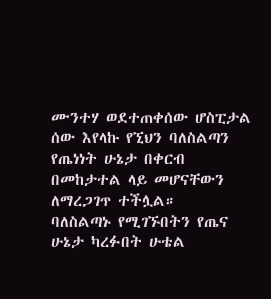ሙንተሃ ወደተጠቀሰው ሆስፒታል ሰው እየላኩ የኚህን ባለስልጣን የጤነነት ሁኔታ በቀርብ በመከታተል ላይ መሆናቸውን ለማረጋገጥ ተችሏል።
ባለስልጣኑ የሚገኙበትን የጤና ሁኔታ ካረፉበት ሁቴል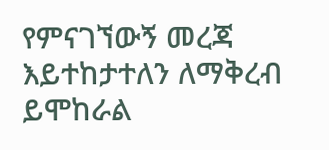የምናገኘውኝ መረጃ እይተከታተለን ለማቅረብ ይሞከራል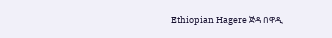Ethiopian Hagere ጅዳ በዋዲ